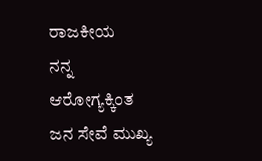ರಾಜಕೀಯ
ನನ್ನ ಆರೋಗ್ಯಕ್ಕಿಂತ ಜನ ಸೇವೆ ಮುಖ್ಯ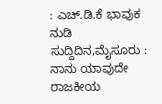: ಎಚ್.ಡಿ.ಕೆ ಭಾವುಕ ನುಡಿ
ಸುದ್ದಿದಿನ,ಮೈಸೂರು : ನಾನು ಯಾವುದೇ ರಾಜಕೀಯ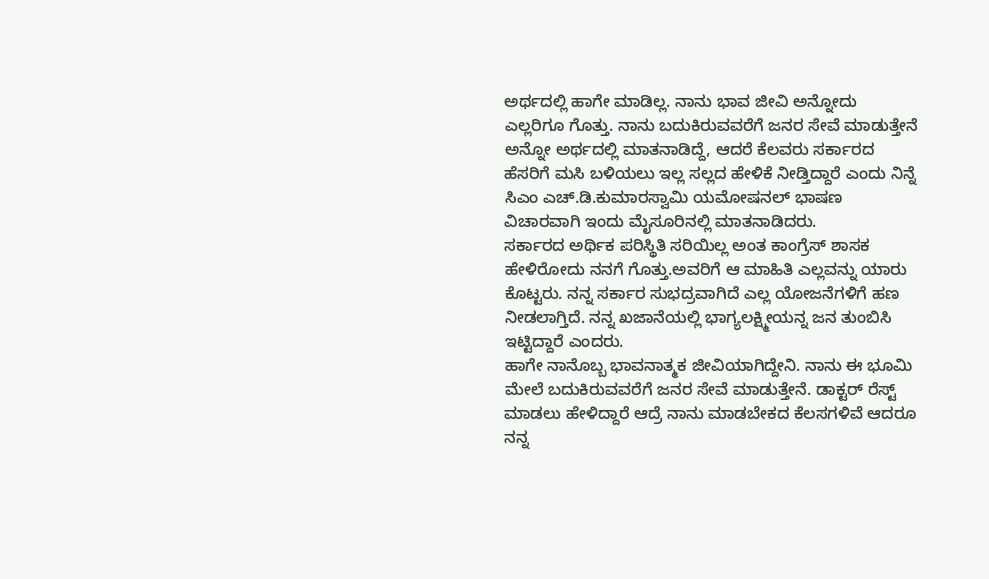ಅರ್ಥದಲ್ಲಿ ಹಾಗೇ ಮಾಡಿಲ್ಲ. ನಾನು ಭಾವ ಜೀವಿ ಅನ್ನೋದು ಎಲ್ಲರಿಗೂ ಗೊತ್ತು. ನಾನು ಬದುಕಿರುವವರೆಗೆ ಜನರ ಸೇವೆ ಮಾಡುತ್ತೇನೆ ಅನ್ನೋ ಅರ್ಥದಲ್ಲಿ ಮಾತನಾಡಿದ್ದೆ, ಆದರೆ ಕೆಲವರು ಸರ್ಕಾರದ ಹೆಸರಿಗೆ ಮಸಿ ಬಳಿಯಲು ಇಲ್ಲ ಸಲ್ಲದ ಹೇಳಿಕೆ ನೀಡ್ತಿದ್ದಾರೆ ಎಂದು ನಿನ್ನೆ ಸಿಎಂ ಎಚ್.ಡಿ.ಕುಮಾರಸ್ವಾಮಿ ಯಮೋಷನಲ್ ಭಾಷಣ ವಿಚಾರವಾಗಿ ಇಂದು ಮೈಸೂರಿನಲ್ಲಿ ಮಾತನಾಡಿದರು.
ಸರ್ಕಾರದ ಅರ್ಥಿಕ ಪರಿಸ್ಥಿತಿ ಸರಿಯಿಲ್ಲ ಅಂತ ಕಾಂಗ್ರೆಸ್ ಶಾಸಕ ಹೇಳಿರೋದು ನನಗೆ ಗೊತ್ತು.ಅವರಿಗೆ ಆ ಮಾಹಿತಿ ಎಲ್ಲವನ್ನು ಯಾರು ಕೊಟ್ಟರು. ನನ್ನ ಸರ್ಕಾರ ಸುಭದ್ರವಾಗಿದೆ ಎಲ್ಲ ಯೋಜನೆಗಳಿಗೆ ಹಣ ನೀಡಲಾಗ್ತಿದೆ. ನನ್ನ ಖಜಾನೆಯಲ್ಲಿ ಭಾಗ್ಯಲಕ್ಷ್ಮೀಯನ್ನ ಜನ ತುಂಬಿಸಿ ಇಟ್ಟಿದ್ದಾರೆ ಎಂದರು.
ಹಾಗೇ ನಾನೊಬ್ಬ ಭಾವನಾತ್ಮಕ ಜೀವಿಯಾಗಿದ್ದೇನಿ. ನಾನು ಈ ಭೂಮಿ ಮೇಲೆ ಬದುಕಿರುವವರೆಗೆ ಜನರ ಸೇವೆ ಮಾಡುತ್ತೇನೆ. ಡಾಕ್ಟರ್ ರೆಸ್ಟ್ ಮಾಡಲು ಹೇಳಿದ್ದಾರೆ ಆದ್ರೆ ನಾನು ಮಾಡಬೇಕದ ಕೆಲಸಗಳಿವೆ ಆದರೂ ನನ್ನ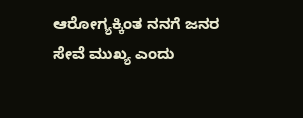ಆರೋಗ್ಯಕ್ಕಿಂತ ನನಗೆ ಜನರ ಸೇವೆ ಮುಖ್ಯ ಎಂದು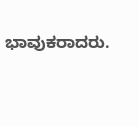ಭಾವುಕರಾದರು.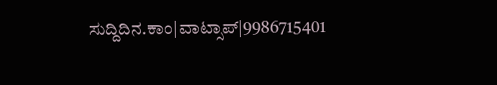ಸುದ್ದಿದಿನ.ಕಾಂ|ವಾಟ್ಸಾಪ್|9986715401